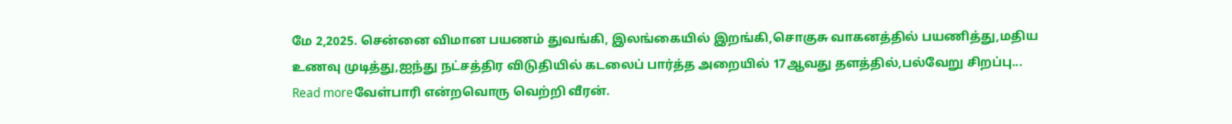மே 2,2025. சென்னை விமான பயணம் துவங்கி, இலங்கையில் இறங்கி,சொகுசு வாகனத்தில் பயணித்து,மதிய உணவு முடித்து,ஐந்து நட்சத்திர விடுதியில் கடலைப் பார்த்த அறையில் 17ஆவது தளத்தில்,பல்வேறு சிறப்பு...
Read moreவேள்பாரி என்றவொரு வெற்றி வீரன்.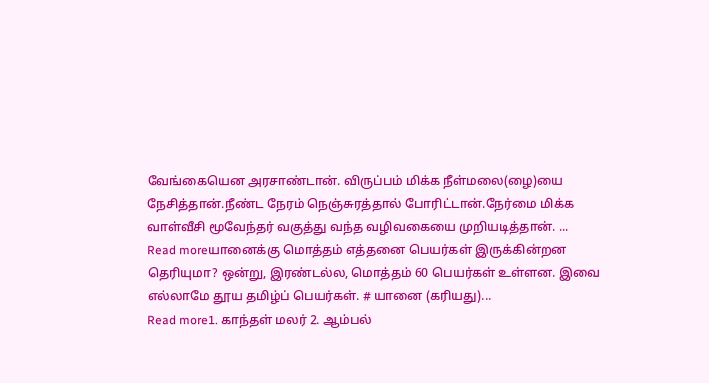வேங்கையென அரசாண்டான். விருப்பம் மிக்க நீள்மலை(ழை)யை நேசித்தான்.நீண்ட நேரம் நெஞ்சுரத்தால் போரிட்டான்.நேர்மை மிக்க வாள்வீசி மூவேந்தர் வகுத்து வந்த வழிவகையை முறியடித்தான். ...
Read moreயானைக்கு மொத்தம் எத்தனை பெயர்கள் இருக்கின்றன தெரியுமா? ஒன்று, இரண்டல்ல, மொத்தம் 60 பெயர்கள் உள்ளன. இவை எல்லாமே தூய தமிழ்ப் பெயர்கள். # யானை (கரியது)...
Read more1. காந்தள் மலர் 2. ஆம்பல்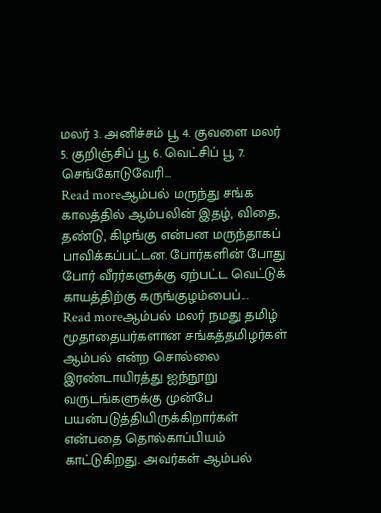மலர் 3. அனிச்சம் பூ 4. குவளை மலர் 5. குறிஞ்சிப் பூ 6. வெட்சிப் பூ 7. செங்கோடுவேரி...
Read moreஆம்பல் மருந்து சங்க காலத்தில் ஆம்பலின் இதழ், விதை, தண்டு, கிழங்கு என்பன மருந்தாகப் பாவிக்கப்பட்டன. போர்களின் போது போர் வீரர்களுக்கு ஏற்பட்ட வெட்டுக் காயத்திற்கு கருங்குழம்பைப்...
Read moreஆம்பல் மலர் நமது தமிழ் மூதாதையர்களான சங்கத்தமிழர்கள் ஆம்பல் என்ற சொல்லை இரண்டாயிரத்து ஐந்நூறு வருடங்களுக்கு முன்பே பயன்படுத்தியிருக்கிறார்கள் என்பதை தொல்காப்பியம் காட்டுகிறது. அவர்கள் ஆம்பல்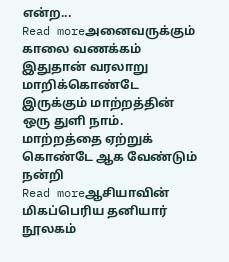என்ற...
Read moreஅனைவருக்கும் காலை வணக்கம் இதுதான் வரலாறு மாறிக்கொண்டே இருக்கும் மாற்றத்தின் ஒரு துளி நாம். மாற்றத்தை ஏற்றுக் கொண்டே ஆக வேண்டும் நன்றி
Read moreஆசியாவின் மிகப்பெரிய தனியார் நூலகம்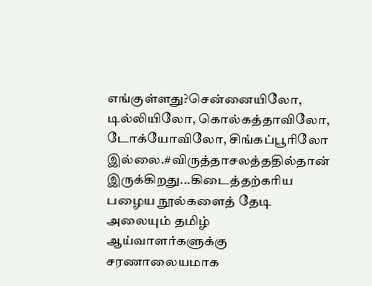எங்குள்ளது?சென்னையிலோ, டில்லியிலோ, கொல்கத்தாவிலோ, டோக்யோவிலோ, சிங்கப்பூரிலோ இல்லை.#விருத்தாசலத்ததில்தான் இருக்கிறது...கிடைத்தற்கரிய பழைய நூல்களைத் தேடி அலையும் தமிழ் ஆய்வாளர்களுக்கு சரணாலையமாக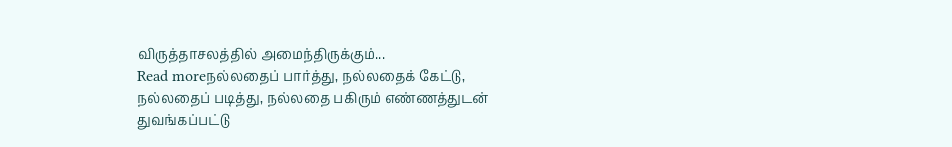விருத்தாசலத்தில் அமைந்திருக்கும்...
Read moreநல்லதைப் பார்த்து, நல்லதைக் கேட்டு, நல்லதைப் படித்து, நல்லதை பகிரும் எண்ணத்துடன் துவங்கப்பட்டு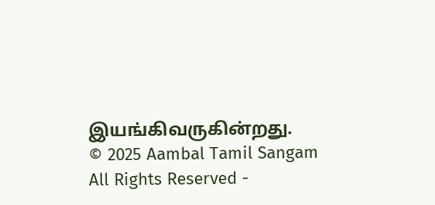இயங்கிவருகின்றது.
© 2025 Aambal Tamil Sangam All Rights Reserved -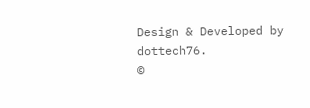Design & Developed by dottech76.
©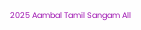2025 Aambal Tamil Sangam All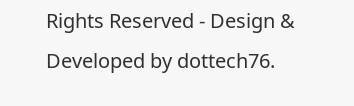Rights Reserved - Design & Developed by dottech76.